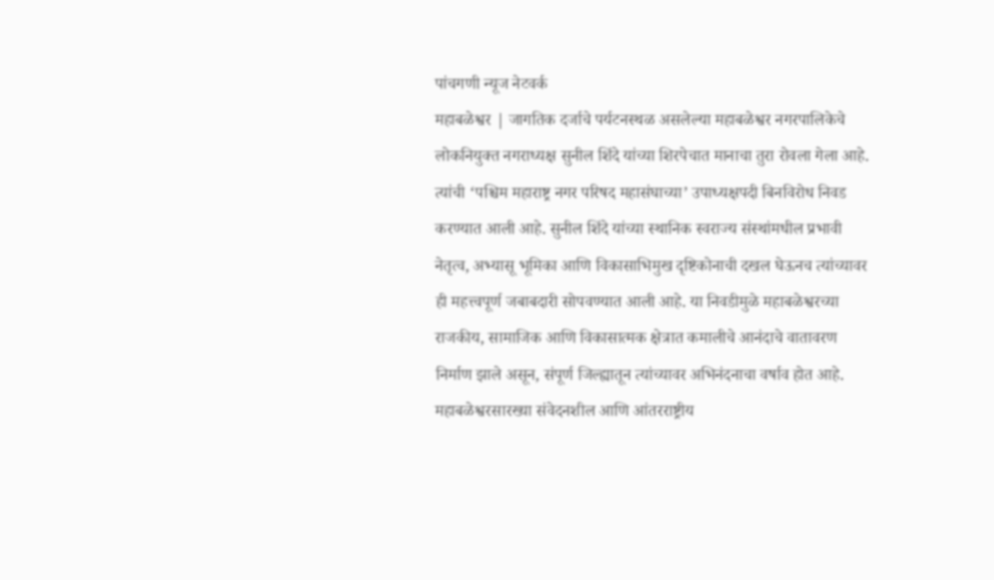पांचगणी न्यूज नेटवर्क
महाबळेश्वर | जागतिक दर्जाचे पर्यटनस्थळ असलेल्या महाबळेश्वर नगरपालिकेचे लोकनियुक्त नगराध्यक्ष सुनील शिंदे यांच्या शिरपेचात मानाचा तुरा रोवला गेला आहे. त्यांची ‘पश्चिम महाराष्ट्र नगर परिषद महासंघाच्या’ उपाध्यक्षपदी बिनविरोध निवड करण्यात आली आहे. सुनील शिंदे यांच्या स्थानिक स्वराज्य संस्थांमधील प्रभावी नेतृत्व, अभ्यासू भूमिका आणि विकासाभिमुख दृष्टिकोनाची दखल घेऊनच त्यांच्यावर ही महत्त्वपूर्ण जबाबदारी सोपवण्यात आली आहे. या निवडीमुळे महाबळेश्वरच्या राजकीय, सामाजिक आणि विकासात्मक क्षेत्रात कमालीचे आनंदाचे वातावरण निर्माण झाले असून, संपूर्ण जिल्ह्यातून त्यांच्यावर अभिनंदनाचा वर्षाव होत आहे.
महाबळेश्वरसारख्या संवेदनशील आणि आंतरराष्ट्रीय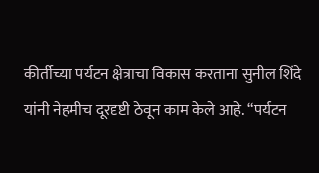कीर्तीच्या पर्यटन क्षेत्राचा विकास करताना सुनील शिंदे यांनी नेहमीच दूरदृष्टी ठेवून काम केले आहे. “पर्यटन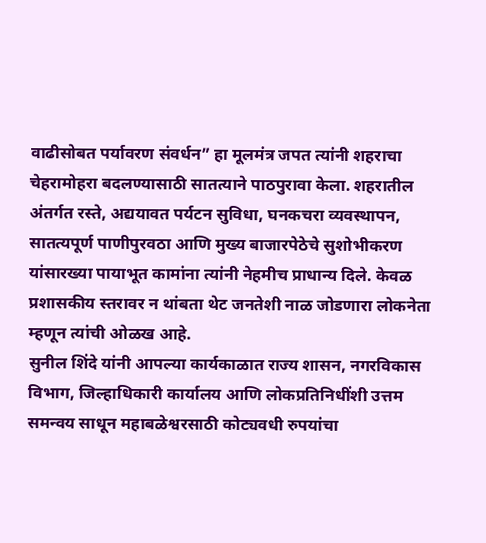वाढीसोबत पर्यावरण संवर्धन” हा मूलमंत्र जपत त्यांनी शहराचा चेहरामोहरा बदलण्यासाठी सातत्याने पाठपुरावा केला. शहरातील अंतर्गत रस्ते, अद्ययावत पर्यटन सुविधा, घनकचरा व्यवस्थापन, सातत्यपूर्ण पाणीपुरवठा आणि मुख्य बाजारपेठेचे सुशोभीकरण यांसारख्या पायाभूत कामांना त्यांनी नेहमीच प्राधान्य दिले. केवळ प्रशासकीय स्तरावर न थांबता थेट जनतेशी नाळ जोडणारा लोकनेता म्हणून त्यांची ओळख आहे.
सुनील शिंदे यांनी आपल्या कार्यकाळात राज्य शासन, नगरविकास विभाग, जिल्हाधिकारी कार्यालय आणि लोकप्रतिनिधींशी उत्तम समन्वय साधून महाबळेश्वरसाठी कोट्यवधी रुपयांचा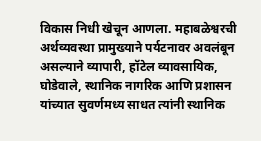विकास निधी खेचून आणला. महाबळेश्वरची अर्थव्यवस्था प्रामुख्याने पर्यटनावर अवलंबून असल्याने व्यापारी, हॉटेल व्यावसायिक, घोडेवाले, स्थानिक नागरिक आणि प्रशासन यांच्यात सुवर्णमध्य साधत त्यांनी स्थानिक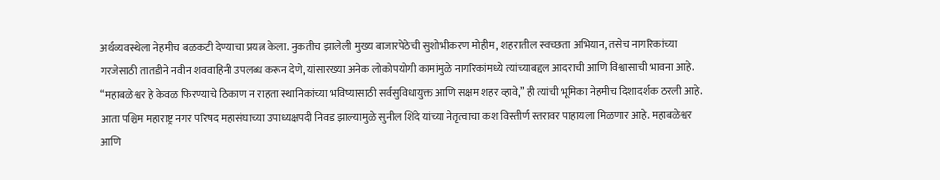अर्थव्यवस्थेला नेहमीच बळकटी देण्याचा प्रयत्न केला. नुकतीच झालेली मुख्य बाजारपेठेची सुशोभीकरण मोहीम, शहरातील स्वच्छता अभियान, तसेच नागरिकांच्या गरजेसाठी तातडीने नवीन शववाहिनी उपलब्ध करून देणे, यांसारख्या अनेक लोकोपयोगी कामांमुळे नागरिकांमध्ये त्यांच्याबद्दल आदराची आणि विश्वासाची भावना आहे. “महाबळेश्वर हे केवळ फिरण्याचे ठिकाण न राहता स्थानिकांच्या भविष्यासाठी सर्वसुविधायुक्त आणि सक्षम शहर व्हावे,” ही त्यांची भूमिका नेहमीच दिशादर्शक ठरली आहे.
आता पश्चिम महाराष्ट्र नगर परिषद महासंघाच्या उपाध्यक्षपदी निवड झाल्यामुळे सुनील शिंदे यांच्या नेतृत्वाचा कश विस्तीर्ण स्तरावर पाहायला मिळणार आहे. महाबळेश्वर आणि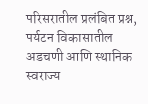परिसरातील प्रलंबित प्रश्न, पर्यटन विकासातील अडचणी आणि स्थानिक स्वराज्य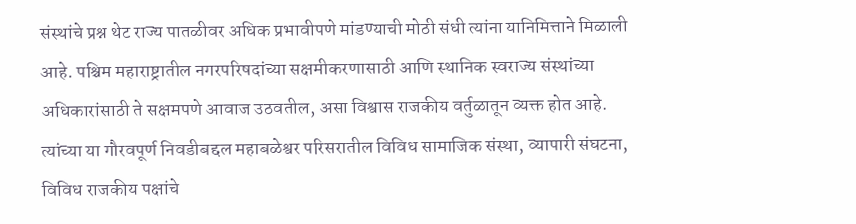संस्थांचे प्रश्न थेट राज्य पातळीवर अधिक प्रभावीपणे मांडण्याची मोठी संधी त्यांना यानिमित्ताने मिळाली आहे. पश्चिम महाराष्ट्रातील नगरपरिषदांच्या सक्षमीकरणासाठी आणि स्थानिक स्वराज्य संस्थांच्या अधिकारांसाठी ते सक्षमपणे आवाज उठवतील, असा विश्वास राजकीय वर्तुळातून व्यक्त होत आहे.
त्यांच्या या गौरवपूर्ण निवडीबद्दल महाबळेश्वर परिसरातील विविध सामाजिक संस्था, व्यापारी संघटना, विविध राजकीय पक्षांचे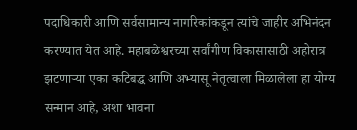पदाधिकारी आणि सर्वसामान्य नागरिकांकडून त्यांचे जाहीर अभिनंदन करण्यात येत आहे. महाबळेश्वरच्या सर्वांगीण विकासासाठी अहोरात्र झटणाऱ्या एका कटिबद्ध आणि अभ्यासू नेतृत्वाला मिळालेला हा योग्य सन्मान आहे, अशा भावना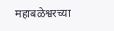महाबळेश्वरच्या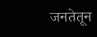जनतेतून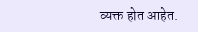व्यक्त होत आहेत.